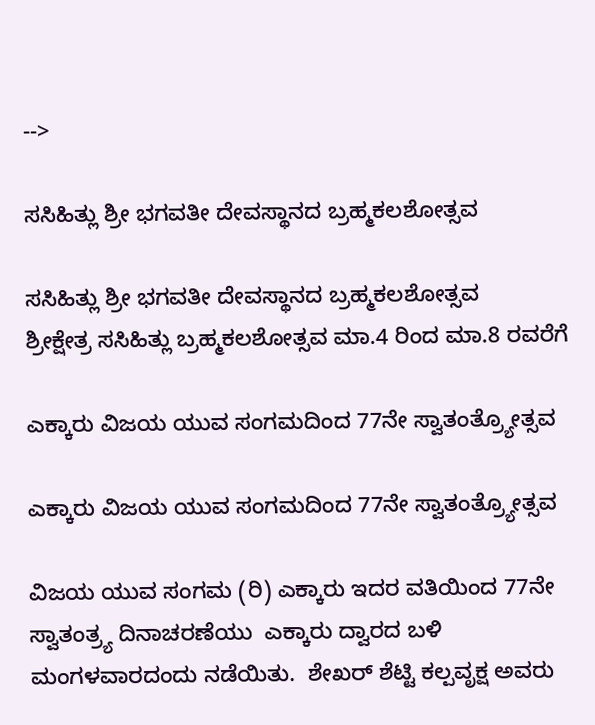-->

ಸಸಿಹಿತ್ಲು ಶ್ರೀ ಭಗವತೀ ದೇವಸ್ಥಾನದ ಬ್ರಹ್ಮಕಲಶೋತ್ಸವ

ಸಸಿಹಿತ್ಲು ಶ್ರೀ ಭಗವತೀ ದೇವಸ್ಥಾನದ ಬ್ರಹ್ಮಕಲಶೋತ್ಸವ
ಶ್ರೀಕ್ಷೇತ್ರ ಸಸಿಹಿತ್ಲು ಬ್ರಹ್ಮಕಲಶೋತ್ಸವ ಮಾ.4 ರಿಂದ ಮಾ.8 ರವರೆಗೆ

ಎಕ್ಕಾರು ವಿಜಯ ಯುವ ಸಂಗಮದಿಂದ 77ನೇ ಸ್ವಾತಂತ್ರ್ಯೋತ್ಸವ

ಎಕ್ಕಾರು ವಿಜಯ ಯುವ ಸಂಗಮದಿಂದ 77ನೇ ಸ್ವಾತಂತ್ರ್ಯೋತ್ಸವ

ವಿಜಯ ಯುವ ಸಂಗಮ (ರಿ) ಎಕ್ಕಾರು ಇದರ ವತಿಯಿಂದ 77ನೇ  ಸ್ವಾತಂತ್ರ್ಯ ದಿನಾಚರಣೆಯು  ಎಕ್ಕಾರು ದ್ವಾರದ ಬಳಿ ಮಂಗಳವಾರದಂದು ನಡೆಯಿತು.  ಶೇಖರ್ ಶೆಟ್ಟಿ ಕಲ್ಪವೃಕ್ಷ ಅವರು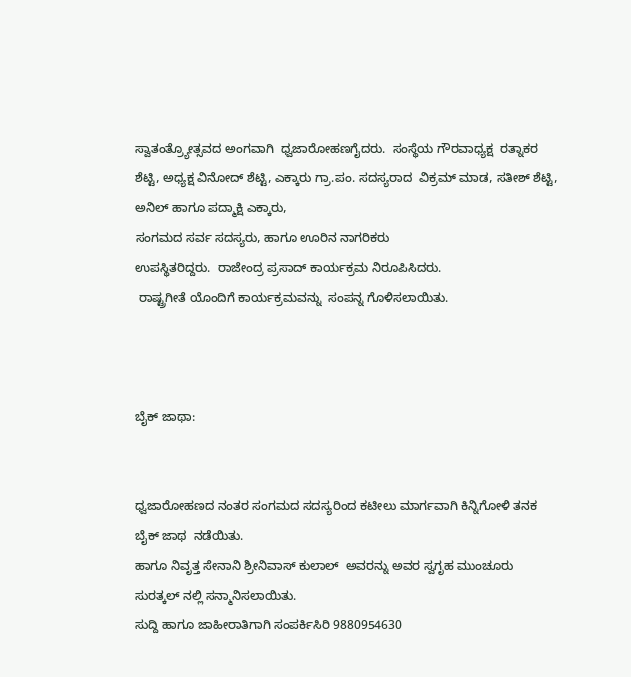ಸ್ವಾತಂತ್ರ್ಯೋತ್ಸವದ ಅಂಗವಾಗಿ  ಧ್ವಜಾರೋಹಣಗೈದರು.  ಸಂಸ್ಥೆಯ ಗೌರವಾಧ್ಯಕ್ಷ  ರತ್ನಾಕರ ಶೆಟ್ಟಿ, ಅಧ್ಯಕ್ಷ ವಿನೋದ್ ಶೆಟ್ಟಿ, ಎಕ್ಕಾರು ಗ್ರಾ.ಪಂ. ಸದಸ್ಯರಾದ  ವಿಕ್ರಮ್ ಮಾಡ, ಸತೀಶ್ ಶೆಟ್ಟಿ, ಅನಿಲ್ ಹಾಗೂ ಪದ್ಮಾಕ್ಷಿ ಎಕ್ಕಾರು,
ಸಂಗಮದ ಸರ್ವ ಸದಸ್ಯರು, ಹಾಗೂ ಊರಿನ ನಾಗರಿಕರು
ಉಪಸ್ಥಿತರಿದ್ದರು.  ರಾಜೇಂದ್ರ ಪ್ರಸಾದ್ ಕಾರ್ಯಕ್ರಮ ನಿರೂಪಿಸಿದರು.
 ರಾಷ್ಟ್ರಗೀತೆ ಯೊಂದಿಗೆ ಕಾರ್ಯಕ್ರಮವನ್ನು  ಸಂಪನ್ನ ಗೊಳಿಸಲಾಯಿತು.



ಬೈಕ್ ಜಾಥಾ:


ಧ್ವಜಾರೋಹಣದ ನಂತರ ಸಂಗಮದ ಸದಸ್ಯರಿಂದ ಕಟೀಲು ಮಾರ್ಗವಾಗಿ ಕಿನ್ನಿಗೋಳಿ ತನಕ ಬೈಕ್ ಜಾಥ  ನಡೆಯಿತು.
ಹಾಗೂ ನಿವೃತ್ತ ಸೇನಾನಿ ಶ್ರೀನಿವಾಸ್ ಕುಲಾಲ್  ಅವರನ್ನು ಅವರ ಸ್ವಗೃಹ ಮುಂಚೂರು  ಸುರತ್ಕಲ್ ನಲ್ಲಿ ಸನ್ಮಾನಿಸಲಾಯಿತು.
ಸುದ್ದಿ ಹಾಗೂ ಜಾಹೀರಾತಿಗಾಗಿ ಸಂಪರ್ಕಿಸಿರಿ 9880954630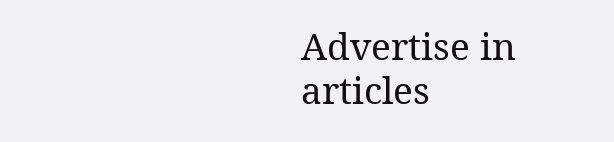Advertise in articles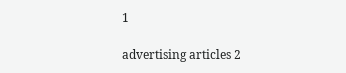1

advertising articles 2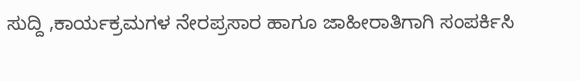ಸುದ್ದಿ ,ಕಾರ್ಯಕ್ರಮಗಳ ನೇರಪ್ರಸಾರ ಹಾಗೂ ಜಾಹೀರಾತಿಗಾಗಿ ಸಂಪರ್ಕಿಸಿ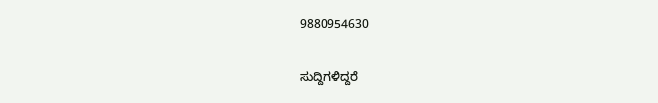9880954630

ಸುದ್ದಿಗಳಿದ್ದರೆ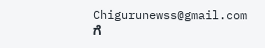Chigurunewss@gmail.com ಗೆ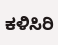ಕಳಿಸಿರಿ